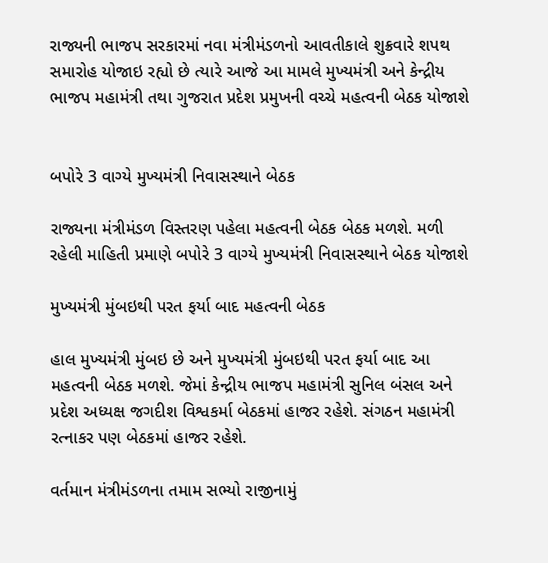રાજ્યની ભાજપ સરકારમાં નવા મંત્રીમંડળનો આવતીકાલે શુક્રવારે શપથ સમારોહ યોજાઇ રહ્યો છે ત્યારે આજે આ મામલે મુખ્યમંત્રી અને કેન્દ્રીય ભાજપ મહામંત્રી તથા ગુજરાત પ્રદેશ પ્રમુખની વચ્ચે મહત્વની બેઠક યોજાશે


બપોરે 3 વાગ્યે મુખ્યમંત્રી નિવાસસ્થાને બેઠક

રાજ્યના મંત્રીમંડળ વિસ્તરણ પહેલા મહત્વની બેઠક બેઠક મળશે. મળી રહેલી માહિતી પ્રમાણે બપોરે 3 વાગ્યે મુખ્યમંત્રી નિવાસસ્થાને બેઠક યોજાશે

મુખ્યમંત્રી મુંબઇથી પરત ફર્યા બાદ મહત્વની બેઠક

હાલ મુખ્યમંત્રી મુંબઇ છે અને મુખ્યમંત્રી મુંબઇથી પરત ફર્યા બાદ આ મહત્વની બેઠક મળશે. જેમાં કેન્દ્રીય ભાજપ મહામંત્રી સુનિલ બંસલ અને પ્રદેશ અધ્યક્ષ જગદીશ વિશ્વકર્મા બેઠકમાં હાજર રહેશે. સંગઠન મહામંત્રી રત્નાકર પણ બેઠકમાં હાજર રહેશે.

વર્તમાન મંત્રીમંડળના તમામ સભ્યો રાજીનામું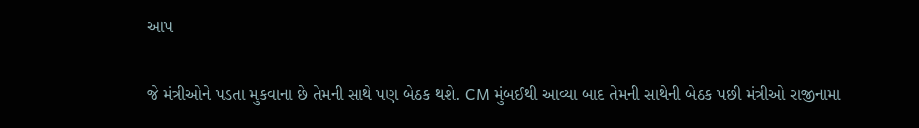આપ

જે મંત્રીઓને પડતા મુકવાના છે તેમની સાથે પણ બેઠક થશે. CM મુંબઈથી આવ્યા બાદ તેમની સાથેની બેઠક પછી મંત્રીઓ રાજીનામા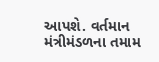આપશે. વર્તમાન મંત્રીમંડળના તમામ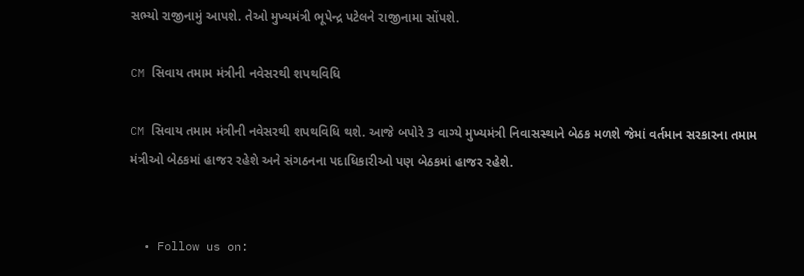સભ્યો રાજીનામું આપશે. તેઓ મુખ્યમંત્રી ભૂપેન્દ્ર પટેલને રાજીનામા સોંપશે.

CM સિવાય તમામ મંત્રીની નવેસરથી શપથવિધિ

CM સિવાય તમામ મંત્રીની નવેસરથી શપથવિધિ થશે. આજે બપોરે 3 વાગ્યે મુખ્યમંત્રી નિવાસસ્થાને બેઠક મળશે જેમાં વર્તમાન સરકારના તમામ મંત્રીઓ બેઠકમાં હાજર રહેશે અને સંગઠનના પદાધિકારીઓ પણ બેઠકમાં હાજર રહેશે.


  • Follow us on: